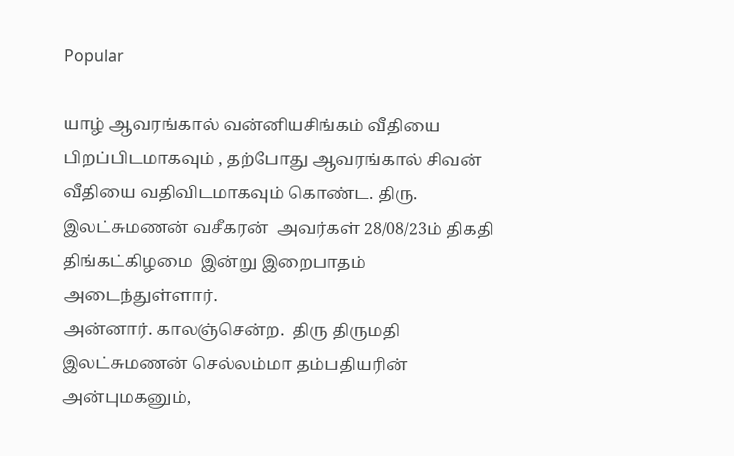Popular

யாழ் ஆவரங்கால் வன்னியசிங்கம் வீதியை பிறப்பிடமாகவும் , தற்போது ஆவரங்கால் சிவன் வீதியை வதிவிடமாகவும் கொண்ட. திரு. இலட்சுமணன் வசீகரன்  அவர்கள் 28/08/23ம் திகதி திங்கட்கிழமை  இன்று இறைபாதம் அடைந்துள்ளார்.
அன்னார். காலஞ்சென்ற.  திரு திருமதி இலட்சுமணன் செல்லம்மா தம்பதியரின் அன்புமகனும்,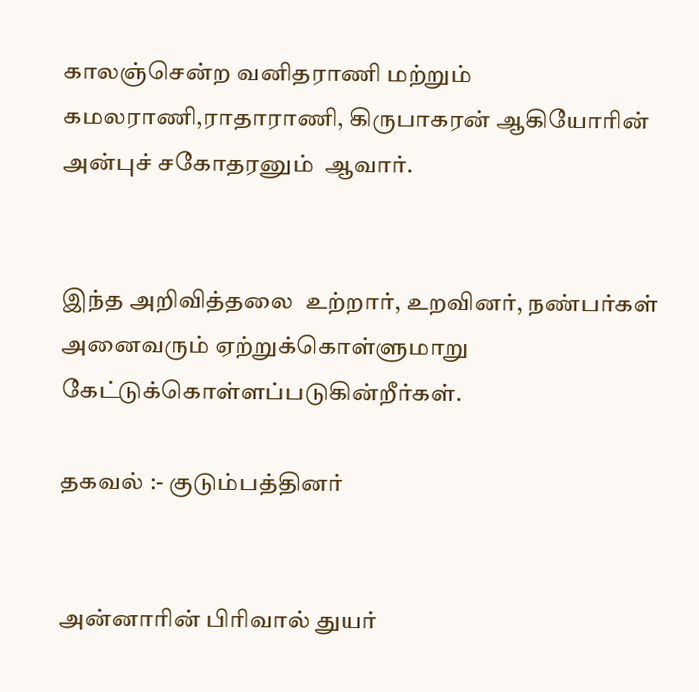காலஞ்சென்ற வனிதராணி மற்றும் கமலராணி,ராதாராணி, கிருபாகரன் ஆகியோரின் அன்புச் சகோதரனும்  ஆவார்.


இந்த அறிவித்தலை  உற்றார், உறவினர், நண்பர்கள் அனைவரும் ஏற்றுக்கொள்ளுமாறு கேட்டுக்கொள்ளப்படுகின்றீர்கள்.

தகவல் :- குடும்பத்தினர்


அன்னாரின் பிரிவால் துயர்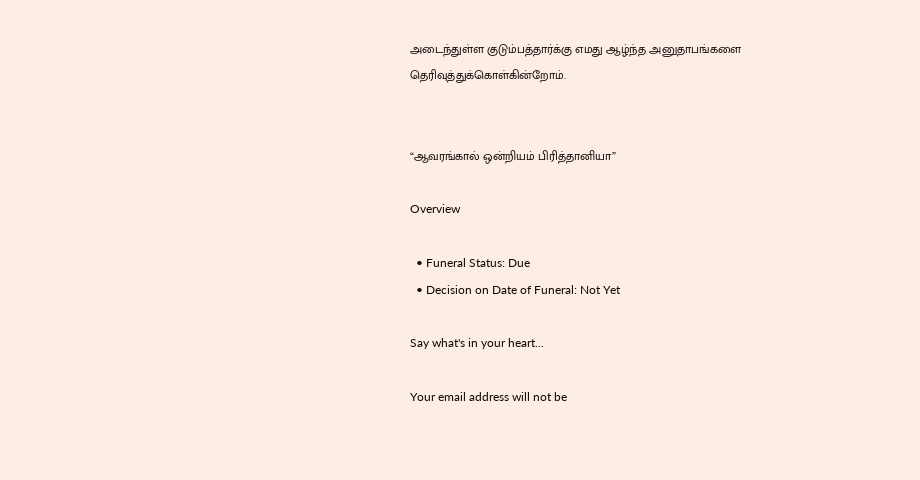அடைந்துள்ள குடும்பத்தார்க்கு எமது ஆழ்ந்த அனுதாபங்களை தெரிவுத்துக்கொள்கின்றோம்.


“ஆவரங்கால் ஒன்றியம் பிரித்தானியா”

Overview

  • Funeral Status: Due
  • Decision on Date of Funeral: Not Yet

Say what's in your heart...

Your email address will not be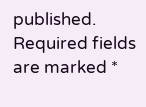published. Required fields are marked *